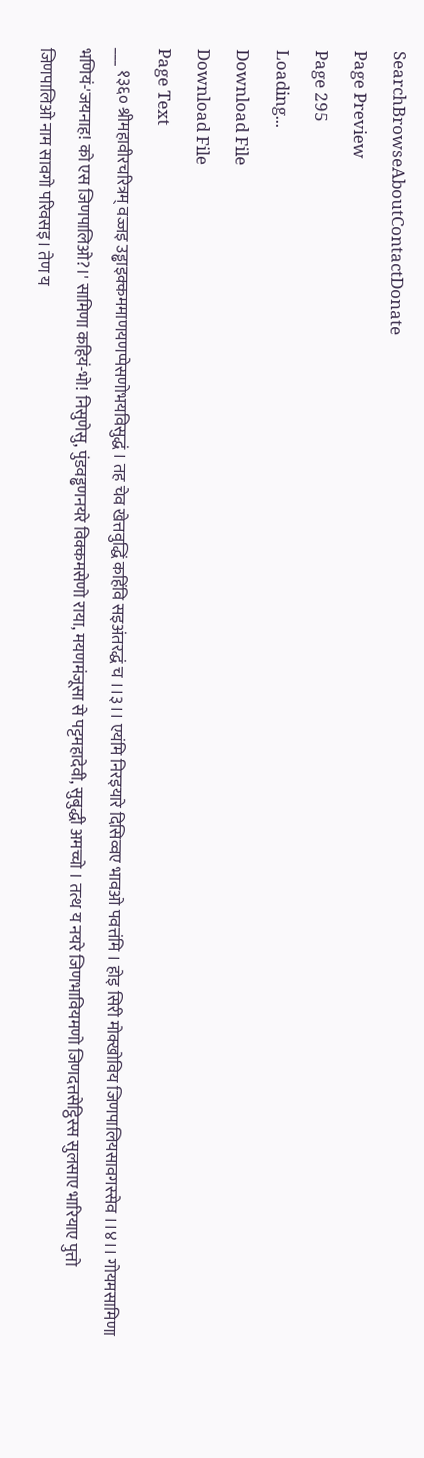SearchBrowseAboutContactDonate
Page Preview
Page 295
Loading...
Download File
Download File
Page Text
___ १३६० श्रीमहावीरचरित्रम् वज्जइ उड्ढाइक्कममाणयणप्पेसणोभयविसुद्धं । तह चेव खेत्तवुद्धिं कहिंवि सइअंतरद्धं च ।।३।। एयंमि निरइयारे दिसिव्वए भावओ पवत्तंमि । होइ सिरी मोक्खोविय जिणपालियसावगस्सेव ।।४।। गोयमसामिणा भणियं-'जयनाह! को एस जिणपालिओ?।' सामिणा कहियं-भो! निसुणेसु, पुंडवड्ढणनयरे विक्कमसेणो राया, मयणमंजूसा से पट्टमहादेवी, सुबुद्धी अमच्चो । तत्थ य नयरे जिणभावियमणो जिणदत्तसेट्ठिस्स सुलसाए भारियाए पुत्तो जिणपालिओ नाम सावगो परिवसइ। तेण य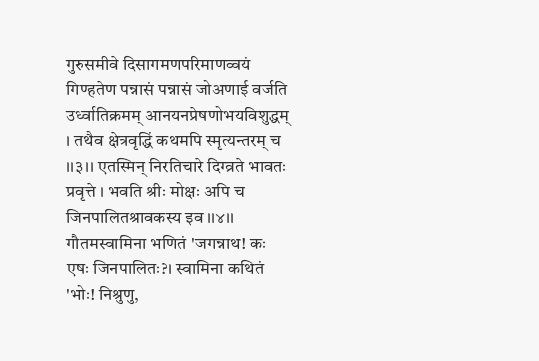गुरुसमीवे दिसागमणपरिमाणव्वयं गिण्हतेण पन्नासं पन्नासं जोअणाई वर्जति उर्ध्वातिक्रमम् आनयनप्रेषणोभयविशुद्धम् । तथैव क्षेत्रवृद्धिं कथमपि स्मृत्यन्तरम् च ।।३।। एतस्मिन् निरतिचारे दिग्व्रते भावतः प्रवृत्ते । भवति श्रीः मोक्षः अपि च जिनपालितश्रावकस्य इव ।।४।। गौतमस्वामिना भणितं 'जगन्नाथ! कः एषः जिनपालितः?। स्वामिना कथितं 'भोः! निश्रुणु,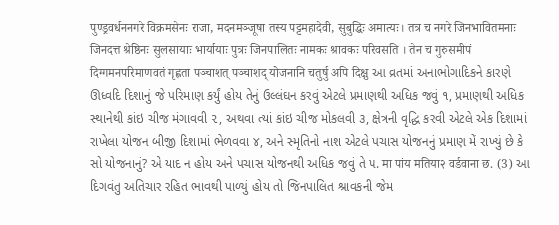पुण्ड्रवर्धननगरे विक्रमसेनः राजा, मदनमञ्जूषा तस्य पट्टमहादेवी, सुबुद्धिः अमात्यः। तत्र च नगरे जिनभावितमनाः जिनदत्त श्रेष्ठिनः सुलसायाः भार्यायाः पुत्रः जिनपालितः नामकः श्रावकः परिवसति । तेन च गुरुसमीपं दिग्गमनपरिमाणवतं गृह्णता पञ्चाशत् पञ्चाशद् योजनानि चतुर्षु अपि दिक्षु આ વ્રતમાં અનાભોગાદિકને કારણે ઊધ્વદિ દિશાનું જે પરિમાણ કર્યું હોય તેનું ઉલ્લંઘન કરવું એટલે પ્રમાણથી અધિક જવું ૧, પ્રમાણથી અધિક સ્થાનેથી કાંઇ ચીજ મંગાવવી ૨, અથવા ત્યાં કાંઇ ચીજ મોકલવી ૩, ક્ષેત્રની વૃદ્ધિ કરવી એટલે એક દિશામાં રાખેલા યોજન બીજી દિશામાં ભેળવવા ૪, અને સ્મૃતિનો નાશ એટલે પચાસ યોજનનું પ્રમાણ મેં રાખ્યું છે કે સો યોજનાનું? એ યાદ ન હોય અને પચાસ યોજનથી અધિક જવું તે ૫. मा पांय मतिया२ वर्डवाना छ. (3) આ દિગવંતુ અતિચાર રહિત ભાવથી પાળ્યું હોય તો જિનપાલિત શ્રાવકની જેમ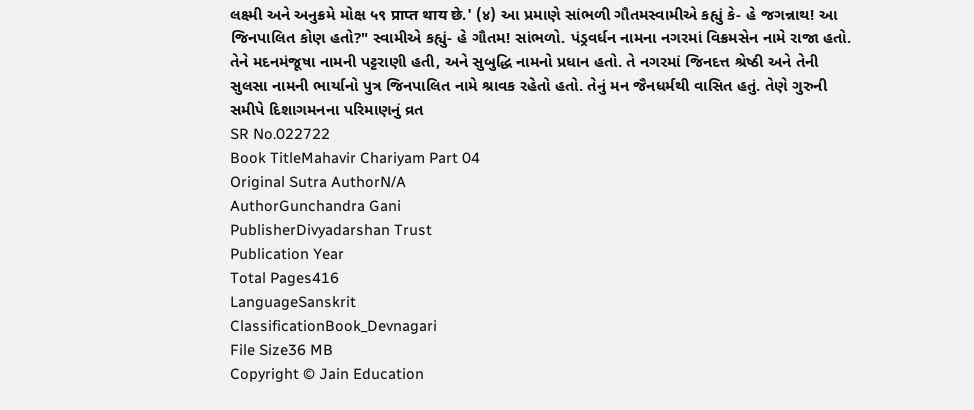લક્ષ્મી અને અનુક્રમે મોક્ષ ५९ प्राप्त थाय छे.' (४) આ પ્રમાણે સાંભળી ગૌતમસ્વામીએ કહ્યું કે- હે જગન્નાથ! આ જિનપાલિત કોણ હતો?" સ્વામીએ કહ્યું- હે ગૌતમ! સાંભળો. પંડ્રવર્ધન નામના નગરમાં વિક્રમસેન નામે રાજા હતો. તેને મદનમંજૂષા નામની પટ્ટરાણી હતી, અને સુબુદ્ધિ નામનો પ્રધાન હતો. તે નગરમાં જિનદત્ત શ્રેષ્ઠી અને તેની સુલસા નામની ભાર્યાનો પુત્ર જિનપાલિત નામે શ્રાવક રહેતો હતો. તેનું મન જૈનધર્મથી વાસિત હતું. તેણે ગુરુની સમીપે દિશાગમનના પરિમાણનું વ્રત
SR No.022722
Book TitleMahavir Chariyam Part 04
Original Sutra AuthorN/A
AuthorGunchandra Gani
PublisherDivyadarshan Trust
Publication Year
Total Pages416
LanguageSanskrit
ClassificationBook_Devnagari
File Size36 MB
Copyright © Jain Education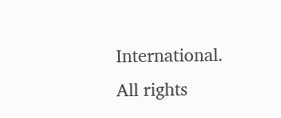International. All rights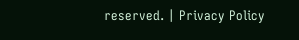reserved. | Privacy Policy